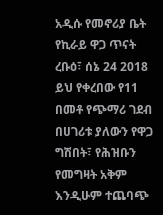አዲሱ የመኖሪያ ቤት የኪራይ ዋጋ ጥናት
ረቡዕ፣ ሰኔ 24 2018
ይህ የቀረበው የ11 በመቶ የጭማሪ ገደብ በሀገሪቱ ያለውን የዋጋ ግሽበት፣ የሕዝቡን የመግዛት አቅም እንዲሁም ተጨባጭ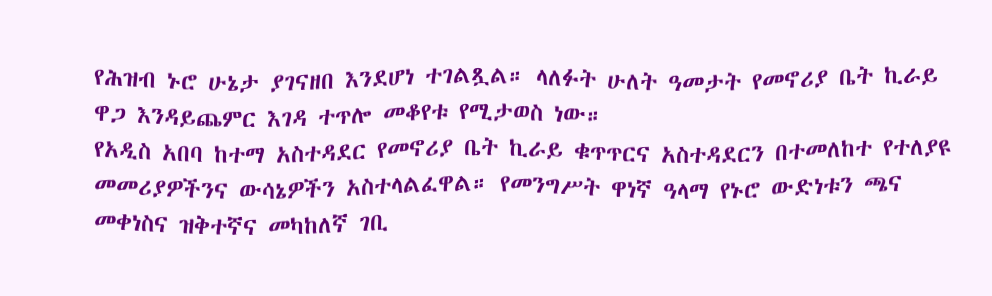የሕዝብ ኑሮ ሁኔታ ያገናዘበ እንደሆነ ተገልጿል። ላለፉት ሁለት ዓመታት የመኖሪያ ቤት ኪራይ ዋጋ እንዳይጨምር እገዳ ተጥሎ መቆየቱ የሚታወስ ነው።
የአዲስ አበባ ከተማ አስተዳደር የመኖሪያ ቤት ኪራይ ቁጥጥርና አስተዳደርን በተመለከተ የተለያዩ መመሪያዎችንና ውሳኔዎችን አስተላልፈዋል። የመንግሥት ዋነኛ ዓላማ የኑሮ ውድነቱን ጫና መቀነስና ዝቅተኛና መካከለኛ ገቢ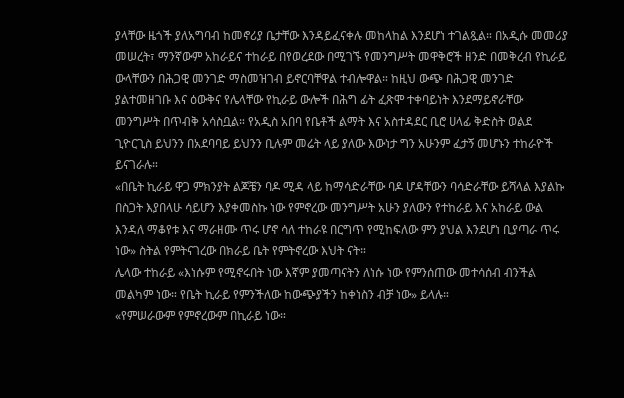ያላቸው ዜጎች ያለአግባብ ከመኖሪያ ቤታቸው እንዳይፈናቀሉ መከላከል እንደሆነ ተገልጿል። በአዲሱ መመሪያ መሠረት፣ ማንኛውም አከራይና ተከራይ በየወረደው በሚገኙ የመንግሥት መዋቅሮች ዘንድ በመቅረብ የኪራይ ውላቸውን በሕጋዊ መንገድ ማስመዝገብ ይኖርባቸዋል ተብሎዋል። ከዚህ ውጭ በሕጋዊ መንገድ ያልተመዘገቡ እና ዕውቅና የሌላቸው የኪራይ ውሎች በሕግ ፊት ፈጽሞ ተቀባይነት እንደማይኖራቸው መንግሥት በጥብቅ አሳስቧል። የአዲስ አበባ የቤቶች ልማት እና አስተዳደር ቢሮ ሀላፊ ቅድስት ወልደ ጊዮርጊስ ይህንን በአደባባይ ይህንን ቢሉም መሬት ላይ ያለው እውነታ ግን አሁንም ፈታኝ መሆኑን ተከራዮች ይናገራሉ።
«በቤት ኪራይ ዋጋ ምክንያት ልጆቼን ባዶ ሚዳ ላይ ከማሳድራቸው ባዶ ሆዳቸውን ባሳድራቸው ይሻላል እያልኩ በስጋት እያበላሁ ሳይሆን እያቀመስኩ ነው የምኖረው መንግሥት አሁን ያለውን የተከራይ እና አከራይ ውል እንዳለ ማቆየቱ እና ማራዘሙ ጥሩ ሆኖ ሳለ ተከራዩ በርግጥ የሚከፍለው ምን ያህል እንደሆነ ቢያጣራ ጥሩ ነው» ስትል የምትናገረው በክራይ ቤት የምትኖረው እህት ናት።
ሌላው ተከራይ «እነሱም የሚኖሩበት ነው እኛም ያመጣናትን ለነሱ ነው የምንሰጠው መተሳሰብ ብንችል መልካም ነው። የቤት ኪራይ የምንችለው ከውጭያችን ከቀነስን ብቻ ነው» ይላሉ።
«የምሠራውም የምኖረውም በኪራይ ነው።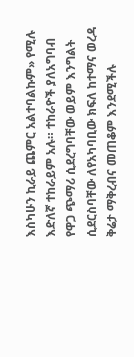እስካሁን ኪራይ ጨምር አልተባልኩም» የሚሉ እድለኛ ተከራይም አሉ። ተከራዮች ያለአግባብ የዋጋ ጭማሪ ሲደረግባቸው ወይም እንግልት ሲደርስባቸው ለየአካባቢው ክፍለ ከተማና ወረዳ ቅሬታ ማቅረብና መጠቆም እንደሚችሉ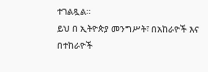ተገልጿል።
ይህ በ ኢትዮጵያ መንግሥት፣ በአከራዮች እና በተከራዮች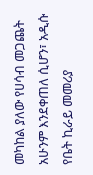መካከል ያለው የሀሳብ መጋጨት አሁንም እንደቀጠለ ሲሆን፣ አዲሱ የቤት ኪራይ መመሪያ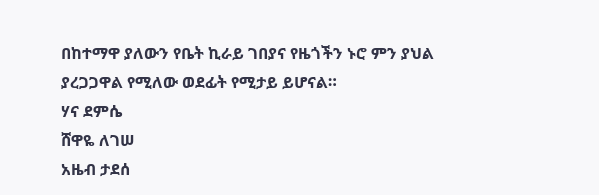በከተማዋ ያለውን የቤት ኪራይ ገበያና የዜጎችን ኑሮ ምን ያህል ያረጋጋዋል የሚለው ወደፊት የሚታይ ይሆናል።
ሃና ደምሴ
ሸዋዬ ለገሠ
አዜብ ታደሰ